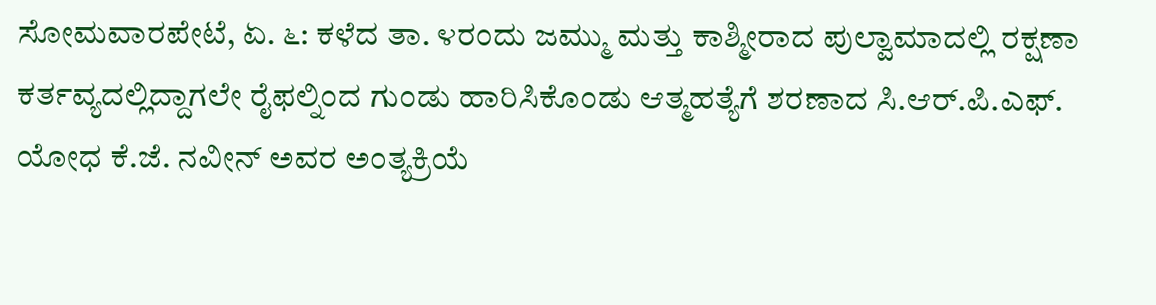ಸೋಮವಾರಪೇಟೆ, ಏ. ೬: ಕಳೆದ ತಾ. ೪ರಂದು ಜಮ್ಮು ಮತ್ತು ಕಾಶ್ಮೀರಾದ ಪುಲ್ವಾಮಾದಲ್ಲಿ ರಕ್ಷಣಾ ಕರ್ತವ್ಯದಲ್ಲಿದ್ದಾಗಲೇ ರೈಫಲ್ನಿಂದ ಗುಂಡು ಹಾರಿಸಿಕೊಂಡು ಆತ್ಮಹತ್ಯೆಗೆ ಶರಣಾದ ಸಿ.ಆರ್.ಪಿ.ಎಫ್. ಯೋಧ ಕೆ.ಜೆ. ನವೀನ್ ಅವರ ಅಂತ್ಯಕ್ರಿಯೆ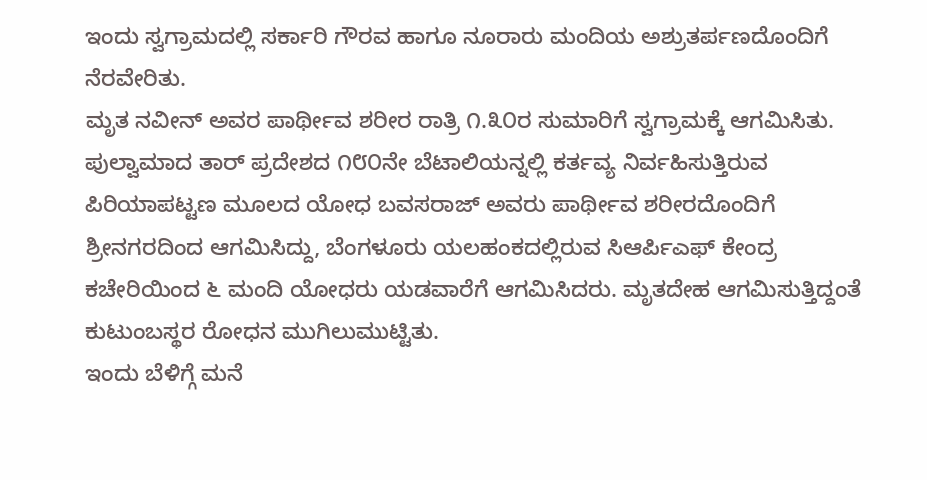ಇಂದು ಸ್ವಗ್ರಾಮದಲ್ಲಿ ಸರ್ಕಾರಿ ಗೌರವ ಹಾಗೂ ನೂರಾರು ಮಂದಿಯ ಅಶ್ರುತರ್ಪಣದೊಂದಿಗೆ ನೆರವೇರಿತು.
ಮೃತ ನವೀನ್ ಅವರ ಪಾರ್ಥೀವ ಶರೀರ ರಾತ್ರಿ ೧.೩೦ರ ಸುಮಾರಿಗೆ ಸ್ವಗ್ರಾಮಕ್ಕೆ ಆಗಮಿಸಿತು. ಪುಲ್ವಾಮಾದ ತಾರ್ ಪ್ರದೇಶದ ೧೮೦ನೇ ಬೆಟಾಲಿಯನ್ನಲ್ಲಿ ಕರ್ತವ್ಯ ನಿರ್ವಹಿಸುತ್ತಿರುವ ಪಿರಿಯಾಪಟ್ಟಣ ಮೂಲದ ಯೋಧ ಬವಸರಾಜ್ ಅವರು ಪಾರ್ಥೀವ ಶರೀರದೊಂದಿಗೆ ಶ್ರೀನಗರದಿಂದ ಆಗಮಿಸಿದ್ದು, ಬೆಂಗಳೂರು ಯಲಹಂಕದಲ್ಲಿರುವ ಸಿಆರ್ಪಿಎಫ್ ಕೇಂದ್ರ ಕಚೇರಿಯಿಂದ ೬ ಮಂದಿ ಯೋಧರು ಯಡವಾರೆಗೆ ಆಗಮಿಸಿದರು. ಮೃತದೇಹ ಆಗಮಿಸುತ್ತಿದ್ದಂತೆ ಕುಟುಂಬಸ್ಥರ ರೋಧನ ಮುಗಿಲುಮುಟ್ಟಿತು.
ಇಂದು ಬೆಳಿಗ್ಗೆ ಮನೆ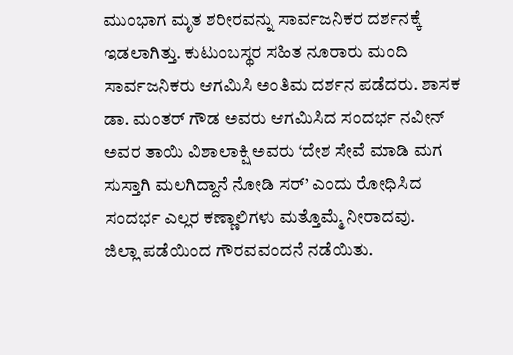ಮುಂಭಾಗ ಮೃತ ಶರೀರವನ್ನು ಸಾರ್ವಜನಿಕರ ದರ್ಶನಕ್ಕೆ ಇಡಲಾಗಿತ್ತು. ಕುಟುಂಬಸ್ಥರ ಸಹಿತ ನೂರಾರು ಮಂದಿ ಸಾರ್ವಜನಿಕರು ಆಗಮಿಸಿ ಅಂತಿಮ ದರ್ಶನ ಪಡೆದರು. ಶಾಸಕ ಡಾ. ಮಂತರ್ ಗೌಡ ಅವರು ಆಗಮಿಸಿದ ಸಂದರ್ಭ ನವೀನ್ ಅವರ ತಾಯಿ ವಿಶಾಲಾಕ್ಷಿ ಅವರು ‘ದೇಶ ಸೇವೆ ಮಾಡಿ ಮಗ ಸುಸ್ತಾಗಿ ಮಲಗಿದ್ದಾನೆ ನೋಡಿ ಸರ್’ ಎಂದು ರೋಧಿಸಿದ ಸಂದರ್ಭ ಎಲ್ಲರ ಕಣ್ಣಾಲಿಗಳು ಮತ್ತೊಮ್ಮೆ ನೀರಾದವು.
ಜಿಲ್ಲಾ ಪಡೆಯಿಂದ ಗೌರವವಂದನೆ ನಡೆಯಿತು.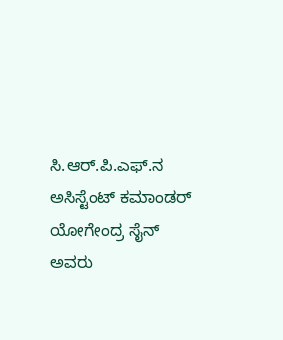ಸಿ.ಆರ್.ಪಿ.ಎಫ್.ನ ಅಸಿಸ್ಟೆಂಟ್ ಕಮಾಂಡರ್ ಯೋಗೇಂದ್ರ ಸೈನ್ ಅವರು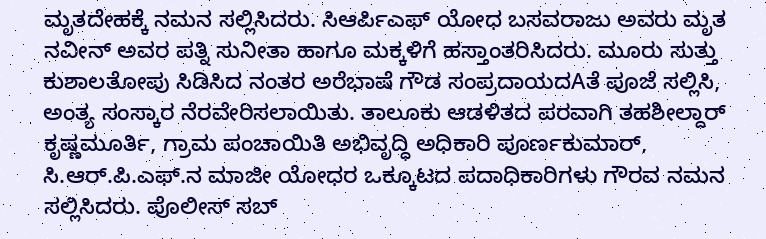ಮೃತದೇಹಕ್ಕೆ ನಮನ ಸಲ್ಲಿಸಿದರು. ಸಿಆರ್ಪಿಎಫ್ ಯೋಧ ಬಸವರಾಜು ಅವರು ಮೃತ ನವೀನ್ ಅವರ ಪತ್ನಿ ಸುನೀತಾ ಹಾಗೂ ಮಕ್ಕಳಿಗೆ ಹಸ್ತಾಂತರಿಸಿದರು. ಮೂರು ಸುತ್ತು ಕುಶಾಲತೋಪು ಸಿಡಿಸಿದ ನಂತರ ಅರೆಭಾಷೆ ಗೌಡ ಸಂಪ್ರದಾಯದAತೆ ಪೂಜೆ ಸಲ್ಲಿಸಿ, ಅಂತ್ಯ ಸಂಸ್ಕಾರ ನೆರವೇರಿಸಲಾಯಿತು. ತಾಲೂಕು ಆಡಳಿತದ ಪರವಾಗಿ ತಹಶೀಲ್ದಾರ್ ಕೃಷ್ಣಮೂರ್ತಿ, ಗ್ರಾಮ ಪಂಚಾಯಿತಿ ಅಭಿವೃದ್ಧಿ ಅಧಿಕಾರಿ ಪೂರ್ಣಕುಮಾರ್, ಸಿ.ಆರ್.ಪಿ.ಎಫ್.ನ ಮಾಜೀ ಯೋಧರ ಒಕ್ಕೂಟದ ಪದಾಧಿಕಾರಿಗಳು ಗೌರವ ನಮನ ಸಲ್ಲಿಸಿದರು. ಪೊಲೀಸ್ ಸಬ್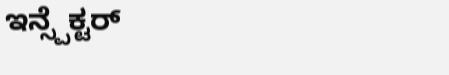ಇನ್ಸ್ಪೆಕ್ಟರ್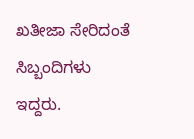ಖತೀಜಾ ಸೇರಿದಂತೆ ಸಿಬ್ಬಂದಿಗಳು ಇದ್ದರು.